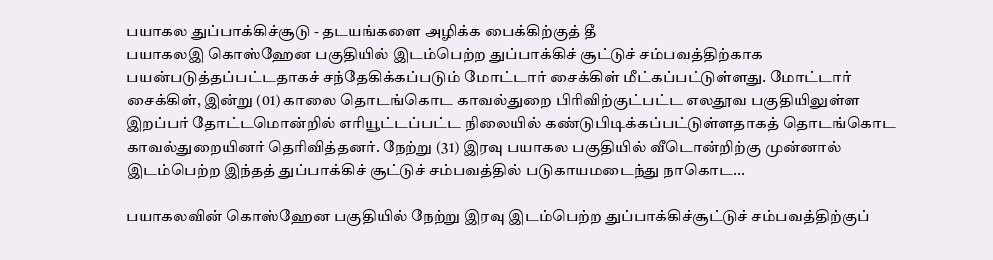பயாகல துப்பாக்கிச்சூடு - தடயங்களை அழிக்க பைக்கிற்குத் தீ
பயாகலஇ கொஸ்ஹேன பகுதியில் இடம்பெற்ற துப்பாக்கிச் சூட்டுச் சம்பவத்திற்காக பயன்படுத்தப்பட்டதாகச் சந்தேகிக்கப்படும் மோட்டார் சைக்கிள் மீட்கப்பட்டுள்ளது. மோட்டார் சைக்கிள், இன்று (01) காலை தொடங்கொட காவல்துறை பிரிவிற்குட்பட்ட எலதூவ பகுதியிலுள்ள இறப்பர் தோட்டமொன்றில் எரியூட்டப்பட்ட நிலையில் கண்டுபிடிக்கப்பட்டுள்ளதாகத் தொடங்கொட காவல்துறையினர் தெரிவித்தனர். நேற்று (31) இரவு பயாகல பகுதியில் வீடொன்றிற்கு முன்னால் இடம்பெற்ற இந்தத் துப்பாக்கிச் சூட்டுச் சம்பவத்தில் படுகாயமடைந்து நாகொட...

பயாகலவின் கொஸ்ஹேன பகுதியில் நேற்று இரவு இடம்பெற்ற துப்பாக்கிச்சூட்டுச் சம்பவத்திற்குப்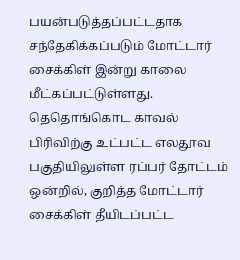பயன்படுத்தப்பட்டதாக சந்தேகிக்கப்படும் மோட்டார் சைக்கிள் இன்று காலை மீட்கப்பட்டுள்ளது. தெதொங்கொட காவல் பிரிவிற்கு உட்பட்ட எலதூவ பகுதியிலுள்ள ரப்பர் தோட்டம் ஒன்றில், குறித்த மோட்டார் சைக்கிள் தீயிடப்பட்ட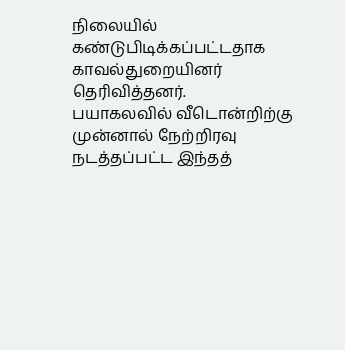நிலையில் கண்டுபிடிக்கப்பட்டதாக காவல்துறையினர் தெரிவித்தனர்.
பயாகலவில் வீடொன்றிற்கு முன்னால் நேற்றிரவு நடத்தப்பட்ட இந்தத்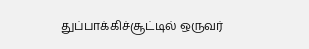துப்பாக்கிச்சூட்டில் ஒருவர்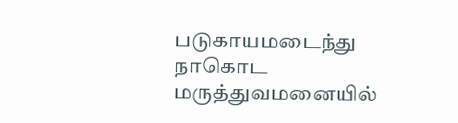படுகாயமடைந்து நாகொட மருத்துவமனையில்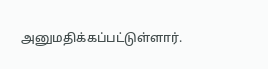அனுமதிக்கப்பட்டுள்ளார்.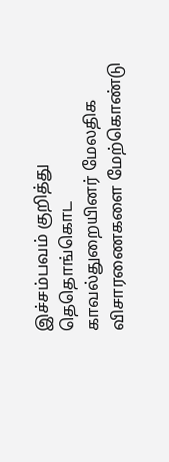இச்சம்பவம் குறித்து தெதொங்கொட காவல்துறையினர் மேலதிக விசாரணைகளை மேற்கொண்டு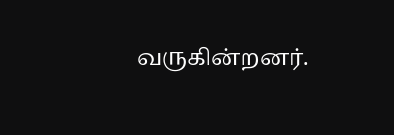வருகின்றனர்.